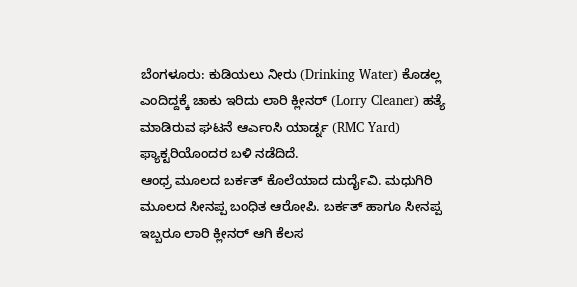ಬೆಂಗಳೂರು: ಕುಡಿಯಲು ನೀರು (Drinking Water) ಕೊಡಲ್ಲ ಎಂದಿದ್ದಕ್ಕೆ ಚಾಕು ಇರಿದು ಲಾರಿ ಕ್ಲೀನರ್ (Lorry Cleaner) ಹತ್ಯೆ ಮಾಡಿರುವ ಘಟನೆ ಆರ್ಎಂಸಿ ಯಾರ್ಡ್ನ (RMC Yard) ಫ್ಯಾಕ್ಟರಿಯೊಂದರ ಬಳಿ ನಡೆದಿದೆ.
ಆಂಧ್ರ ಮೂಲದ ಬರ್ಕತ್ ಕೊಲೆಯಾದ ದುರ್ದೈವಿ. ಮಧುಗಿರಿ ಮೂಲದ ಸೀನಪ್ಪ ಬಂಧಿತ ಆರೋಪಿ. ಬರ್ಕತ್ ಹಾಗೂ ಸೀನಪ್ಪ ಇಬ್ಬರೂ ಲಾರಿ ಕ್ಲೀನರ್ ಆಗಿ ಕೆಲಸ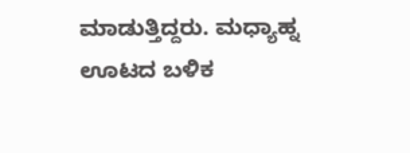ಮಾಡುತ್ತಿದ್ದರು. ಮಧ್ಯಾಹ್ನ ಊಟದ ಬಳಿಕ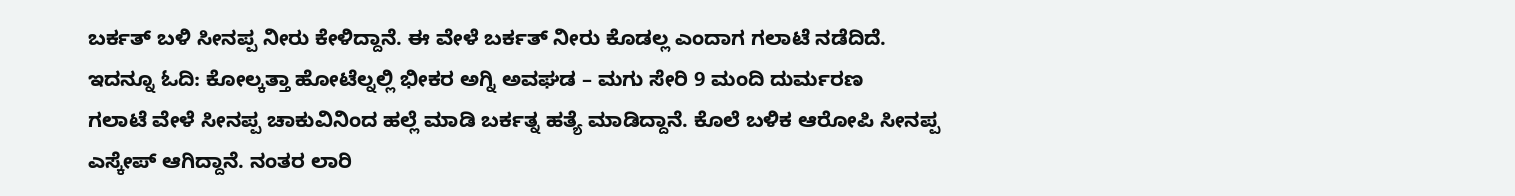ಬರ್ಕತ್ ಬಳಿ ಸೀನಪ್ಪ ನೀರು ಕೇಳಿದ್ದಾನೆ. ಈ ವೇಳೆ ಬರ್ಕತ್ ನೀರು ಕೊಡಲ್ಲ ಎಂದಾಗ ಗಲಾಟೆ ನಡೆದಿದೆ. ಇದನ್ನೂ ಓದಿ: ಕೋಲ್ಕತ್ತಾ ಹೋಟೆಲ್ನಲ್ಲಿ ಭೀಕರ ಅಗ್ನಿ ಅವಘಡ – ಮಗು ಸೇರಿ 9 ಮಂದಿ ದುರ್ಮರಣ
ಗಲಾಟೆ ವೇಳೆ ಸೀನಪ್ಪ ಚಾಕುವಿನಿಂದ ಹಲ್ಲೆ ಮಾಡಿ ಬರ್ಕತ್ನ ಹತ್ಯೆ ಮಾಡಿದ್ದಾನೆ. ಕೊಲೆ ಬಳಿಕ ಆರೋಪಿ ಸೀನಪ್ಪ ಎಸ್ಕೇಪ್ ಆಗಿದ್ದಾನೆ. ನಂತರ ಲಾರಿ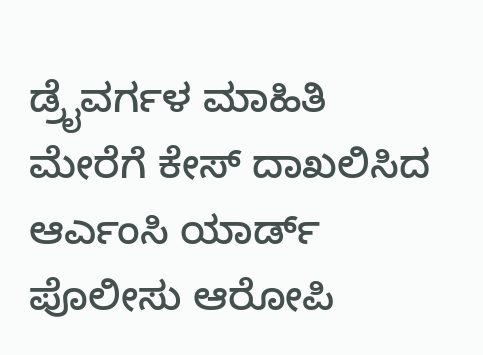ಡ್ರೈವರ್ಗಳ ಮಾಹಿತಿ ಮೇರೆಗೆ ಕೇಸ್ ದಾಖಲಿಸಿದ ಆರ್ಎಂಸಿ ಯಾರ್ಡ್ ಪೊಲೀಸು ಆರೋಪಿ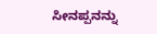ಸೀನಪ್ಪನನ್ನು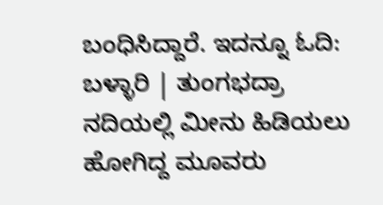ಬಂಧಿಸಿದ್ದಾರೆ. ಇದನ್ನೂ ಓದಿ: ಬಳ್ಳಾರಿ | ತುಂಗಭದ್ರಾ ನದಿಯಲ್ಲಿ ಮೀನು ಹಿಡಿಯಲು ಹೋಗಿದ್ದ ಮೂವರು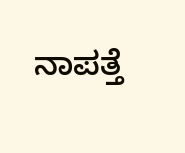ನಾಪತ್ತೆ